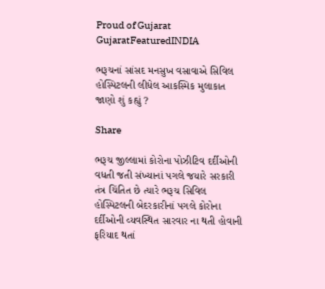Proud of Gujarat
GujaratFeaturedINDIA

ભરૂચનાં સાંસદ મનસુખ વસાવાએ સિવિલ હોસ્પિટલની લીધેલ આકસ્મિક મુલાકાત જાણો શું કહ્યું ?

Share

ભરૂચ જીલ્લામાં કોરોના પોઝીટિવ દર્દીઓની વધતી જતી સંખ્યાનાં પગલે જયારે સરકારી તંત્ર ચિંતિત છે ત્યારે ભરૂચ સિવિલ હોસ્પિટલની બેદરકારીનાં પગલે કોરોના દર્દીઓની વ્યવસ્થિત સારવાર ના થતી હોવાની ફરિયાદ થતાં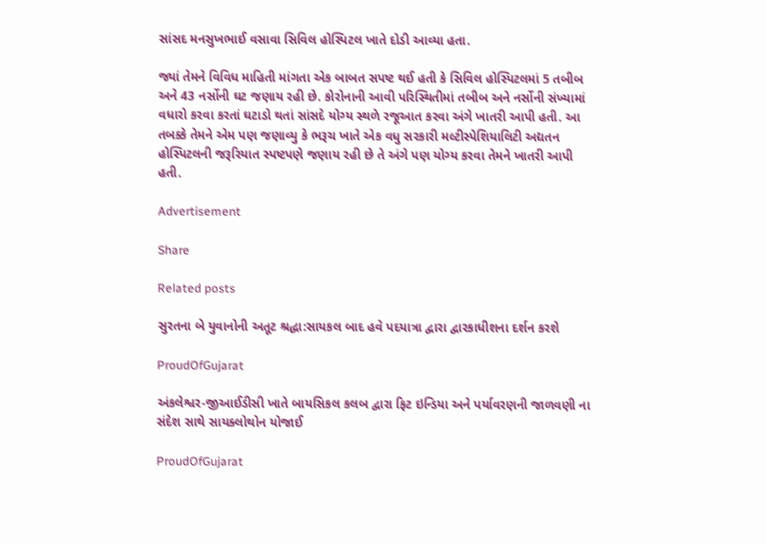સાંસદ મનસુખભાઈ વસાવા સિવિલ હોસ્પિટલ ખાતે દોડી આવ્યા હતા.

જ્યાં તેમને વિવિધ માહિતી માંગતા એક બાબત સપષ્ટ થઈ હતી કે સિવિલ હોસ્પિટલમાં 5 તબીબ અને 43 નર્સોની ઘટ જણાય રહી છે. કોરોનાની આવી પરિસ્થિતીમાં તબીબ અને નર્સોની સંખ્યામાં વધારો કરવા કરતાં ઘટાડો થતાં સાંસદે યોગ્ય સ્થળે રજૂઆત કરવા અંગે ખાતરી આપી હતી. આ તબક્કે તેમને એમ પણ જણાવ્યુ કે ભરૂચ ખાતે એક વધુ સરકારી મલ્ટીસ્પેશિયાલિટી અદ્યતન હોસ્પિટલની જરૂરિયાત સ્પષ્ટપણે જણાય રહી છે તે અંગે પણ યોગ્ય કરવા તેમને ખાતરી આપી હતી.

Advertisement

Share

Related posts

સુરતના બે યુવાનોની અતૂટ શ્રદ્ધા:સાયકલ બાદ હવે પદયાત્રા દ્વારા દ્વારકાધીશના દર્શન કરશે

ProudOfGujarat

અંકલેશ્વર-જીઆઈડીસી ખાતે બાયસિકલ કલબ દ્વારા ફિટ ઇન્ડિયા અને પર્યાવરણની જાળવણી ના સંદેશ સાથે સાયક્લોથોન યોજાઈ

ProudOfGujarat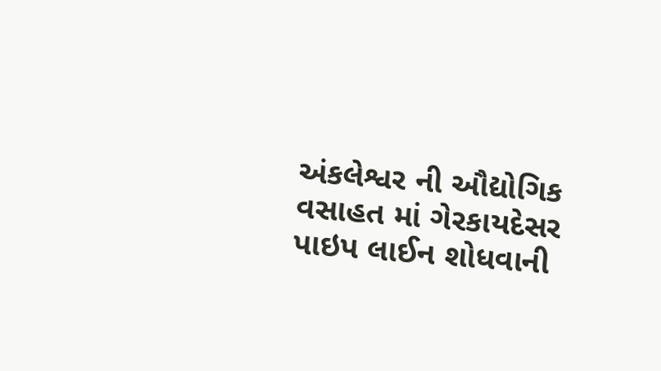અંકલેશ્વર ની ઔદ્યોગિક વસાહત માં ગેરકાયદેસર પાઇપ લાઈન શોધવાની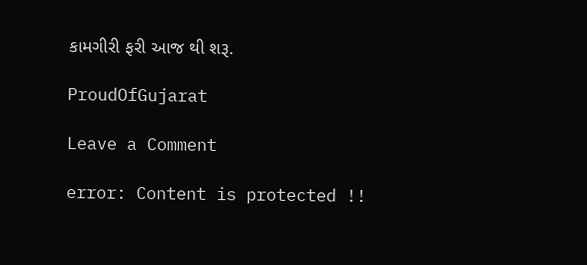કામગીરી ફરી આજ થી શરૂ.

ProudOfGujarat

Leave a Comment

error: Content is protected !!